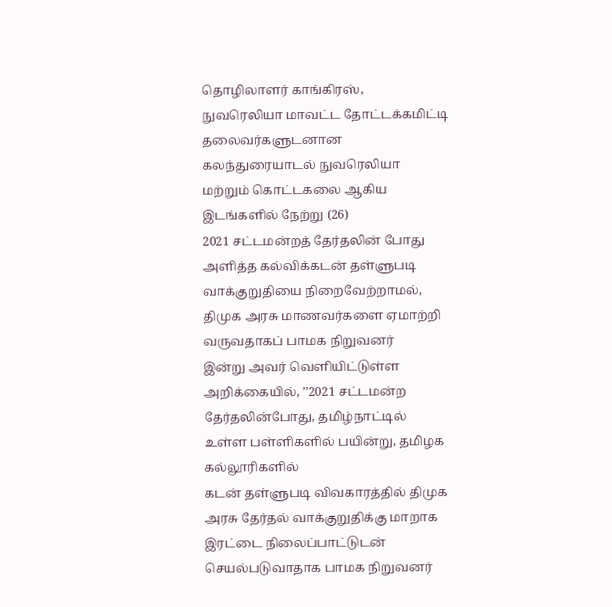தொழிலாளர் காங்கிரஸ், நுவரெலியா மாவட்ட தோட்டக்கமிட்டி தலைவர்களுடனான கலந்துரையாடல் நுவரெலியா மற்றும் கொட்டகலை ஆகிய இடங்களில் நேற்று (26)
2021 சட்டமன்றத் தேர்தலின் போது அளித்த கல்விக்கடன் தள்ளுபடி வாக்குறுதியை நிறைவேற்றாமல், திமுக அரசு மாணவர்களை ஏமாற்றி வருவதாகப் பாமக நிறுவனர்
இன்று அவர் வெளியிட்டுள்ள அறிக்கையில், ’’2021 சட்டமன்ற தேர்தலின்போது, தமிழ்நாட்டில் உள்ள பள்ளிகளில் பயின்று, தமிழக கல்லூரிகளில்
கடன் தள்ளுபடி விவகாரத்தில் திமுக அரசு தேர்தல் வாக்குறுதிக்கு மாறாக இரட்டை நிலைப்பாட்டுடன் செயல்படுவாதாக பாமக நிறுவனர்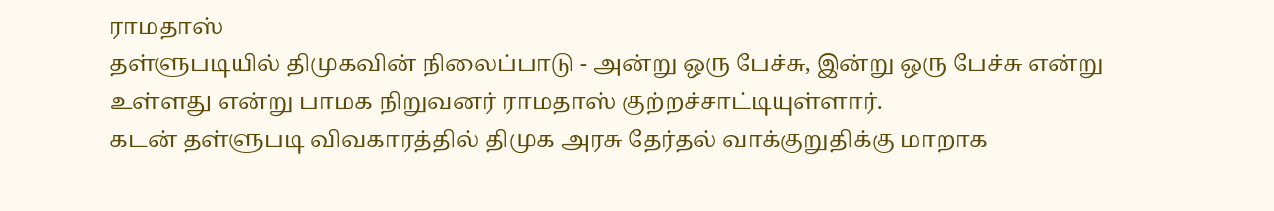ராமதாஸ்
தள்ளுபடியில் திமுகவின் நிலைப்பாடு - அன்று ஒரு பேச்சு, இன்று ஒரு பேச்சு என்று உள்ளது என்று பாமக நிறுவனர் ராமதாஸ் குற்றச்சாட்டியுள்ளார்.
கடன் தள்ளுபடி விவகாரத்தில் திமுக அரசு தேர்தல் வாக்குறுதிக்கு மாறாக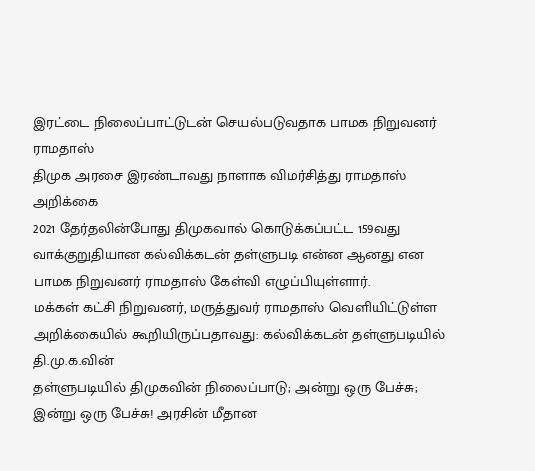இரட்டை நிலைப்பாட்டுடன் செயல்படுவதாக பாமக நிறுவனர் ராமதாஸ்
திமுக அரசை இரண்டாவது நாளாக விமர்சித்து ராமதாஸ் அறிக்கை
2021 தேர்தலின்போது திமுகவால் கொடுக்கப்பட்ட 159வது வாக்குறுதியான கல்விக்கடன் தள்ளுபடி என்ன ஆனது என பாமக நிறுவனர் ராமதாஸ் கேள்வி எழுப்பியுள்ளார்.
மக்கள் கட்சி நிறுவனர், மருத்துவர் ராமதாஸ் வெளியிட்டுள்ள அறிக்கையில் கூறியிருப்பதாவது: கல்விக்கடன் தள்ளுபடியில் தி.மு.க.வின்
தள்ளுபடியில் திமுகவின் நிலைப்பாடு; அன்று ஒரு பேச்சு; இன்று ஒரு பேச்சு! அரசின் மீதான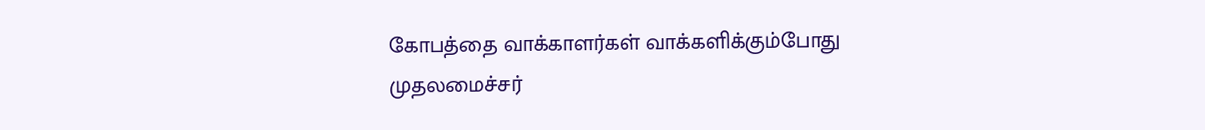கோபத்தை வாக்காளர்கள் வாக்களிக்கும்போது
முதலமைச்சர்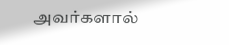அவர்களால்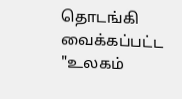தொடங்கி வைக்கப்பட்ட "உலகம்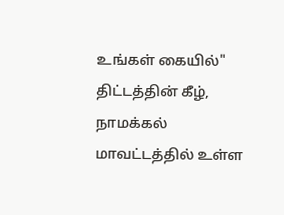உங்கள் கையில்" திட்டத்தின் கீழ், நாமக்கல் மாவட்டத்தில் உள்ள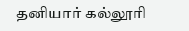தனியார் கல்லூரி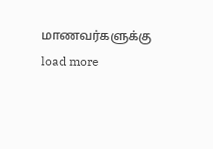மாணவர்களுக்கு
load more